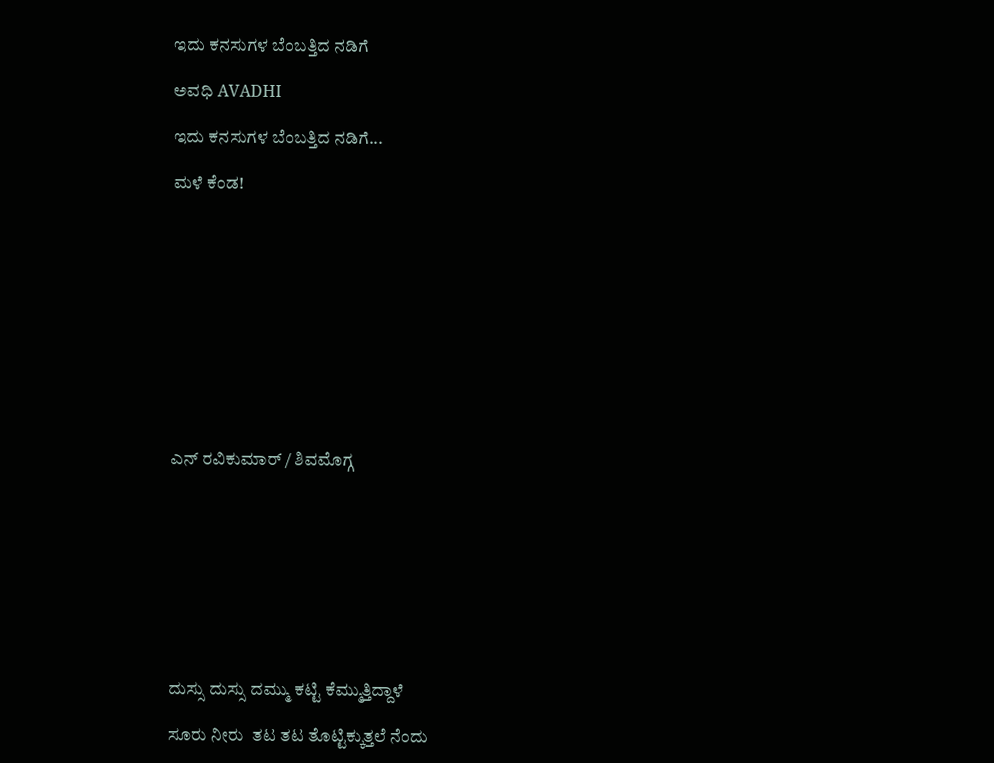ಇದು ಕನಸುಗಳ ಬೆಂಬತ್ತಿದ ನಡಿಗೆ‍

ಅವಧಿ AVADHI

ಇದು ಕನಸುಗಳ ಬೆಂಬತ್ತಿದ ನಡಿಗೆ...

ಮಳೆ ಕೆಂಡ!











ಎನ್ ರವಿಕುಮಾರ್ / ಶಿವಮೊಗ್ಗ









ದುಸ್ಸು ದುಸ್ಸು ದಮ್ಮು ಕಟ್ಟಿ ಕೆಮ್ಮುತ್ತಿದ್ದಾಳೆ

ಸೂರು ನೀರು  ತಟ ತಟ ತೊಟ್ಟಿಕ್ಕುತ್ತಲೆ ನೆಂದು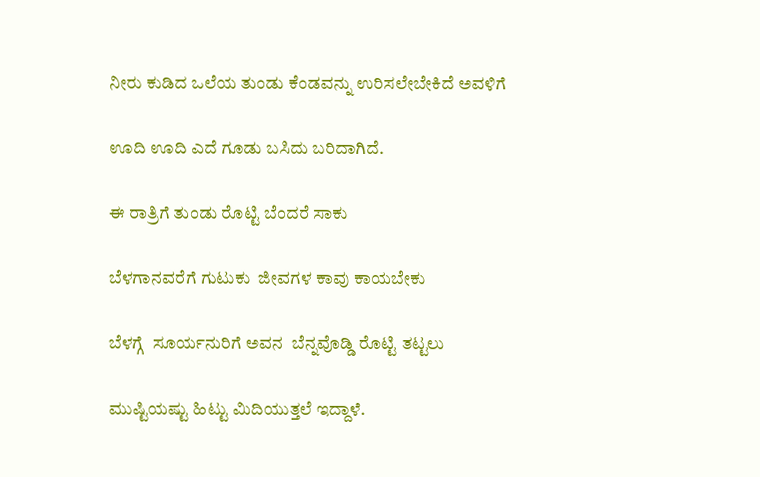ನೀರು ಕುಡಿದ ಒಲೆಯ ತುಂಡು ಕೆಂಡವನ್ನು ಉರಿಸಲೇಬೇಕಿದೆ ಅವಳಿಗೆ

ಊದಿ ಊದಿ ಎದೆ ಗೂಡು ಬಸಿದು ಬರಿದಾಗಿದೆ.

ಈ ರಾತ್ರಿಗೆ ತುಂಡು ರೊಟ್ಟಿ ಬೆಂದರೆ ಸಾಕು

ಬೆಳಗಾನವರೆಗೆ ಗುಟುಕು  ಜೀವಗಳ ಕಾವು ಕಾಯಬೇಕು

ಬೆಳಗ್ಗೆ  ಸೂರ್ಯನುರಿಗೆ ಅವನ  ಬೆನ್ನವೊಡ್ಡಿ ರೊಟ್ಟಿ ತಟ್ಟಲು

ಮುಷ್ಟಿಯಷ್ಟು ಹಿಟ್ಟು ಮಿದಿಯುತ್ತಲೆ ಇದ್ದಾಳೆ.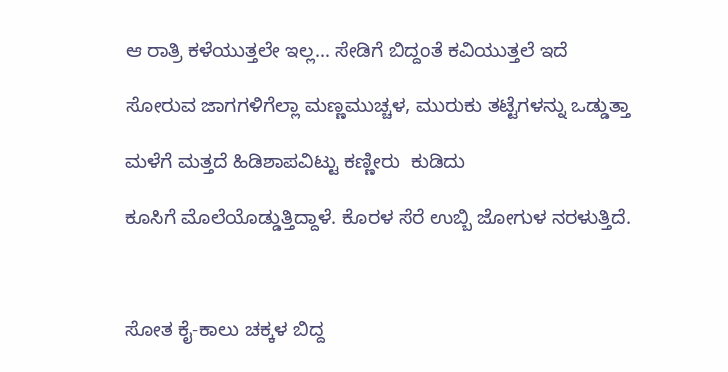ಆ ರಾತ್ರಿ ಕಳೆಯುತ್ತಲೇ ಇಲ್ಲ… ಸೇಡಿಗೆ ಬಿದ್ದಂತೆ ಕವಿಯುತ್ತಲೆ ಇದೆ

ಸೋರುವ ಜಾಗಗಳಿಗೆಲ್ಲಾ ಮಣ್ಣಮುಚ್ಚಳ, ಮುರುಕು ತಟ್ಟೆಗಳನ್ನು ಒಡ್ಡುತ್ತಾ

ಮಳೆಗೆ ಮತ್ತದೆ ಹಿಡಿಶಾಪವಿಟ್ಟು ಕಣ್ಣೀರು  ಕುಡಿದು

ಕೂಸಿಗೆ ಮೊಲೆಯೊಡ್ಡುತ್ತಿದ್ದಾಳೆ. ಕೊರಳ ಸೆರೆ ಉಬ್ಬಿ ಜೋಗುಳ ನರಳುತ್ತಿದೆ.



ಸೋತ ಕೈ-ಕಾಲು ಚಕ್ಕಳ ಬಿದ್ದ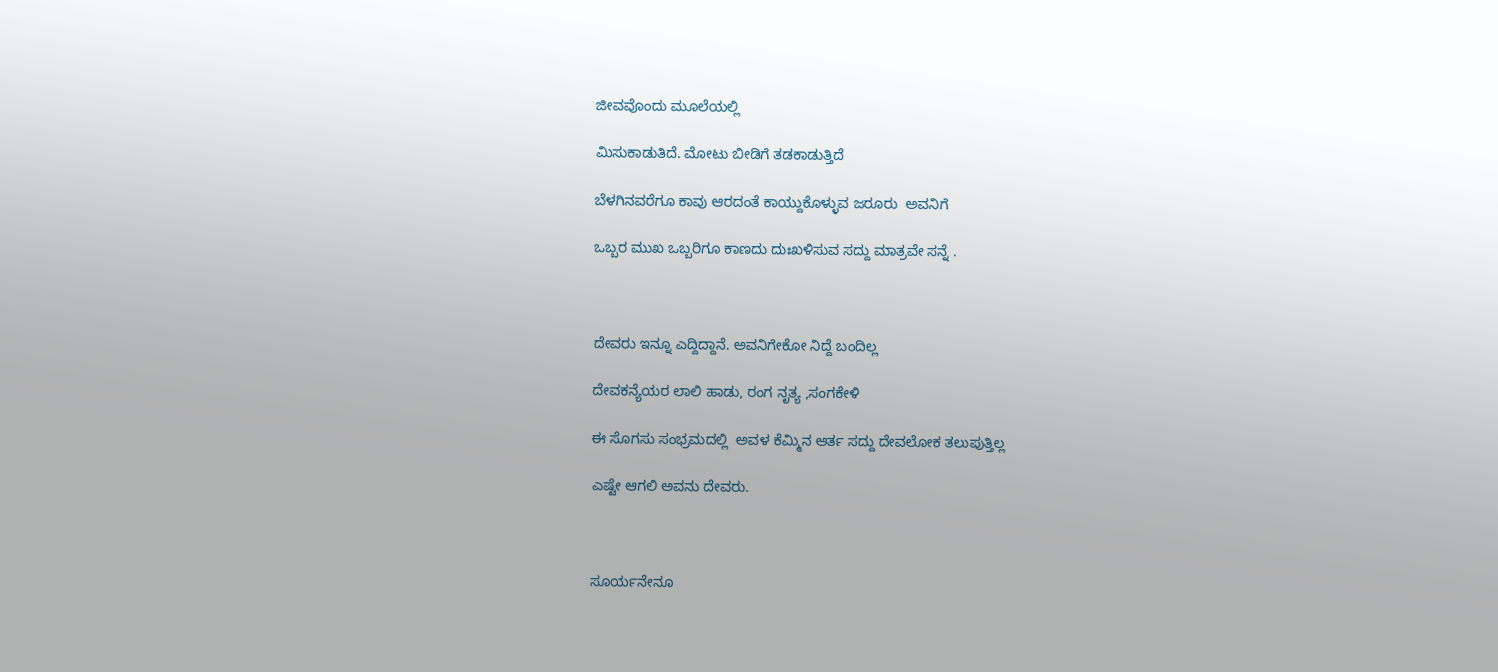ಜೀವವೊಂದು ಮೂಲೆಯಲ್ಲಿ

ಮಿಸುಕಾಡುತಿದೆ. ಮೋಟು ಬೀಡಿಗೆ ತಡಕಾಡುತ್ತಿದೆ

ಬೆಳಗಿನವರೆಗೂ ಕಾವು ಆರದಂತೆ ಕಾಯ್ದುಕೊಳ್ಳುವ ಜರೂರು  ಅವನಿಗೆ

ಒಬ್ಬರ ಮುಖ ಒಬ್ಬರಿಗೂ ಕಾಣದು ದುಃಖಳಿಸುವ ಸದ್ದು ಮಾತ್ರವೇ ಸನ್ನೆ .



ದೇವರು ಇನ್ನೂ ಎದ್ದಿದ್ದಾನೆ. ಅವನಿಗೇಕೋ ನಿದ್ದೆ ಬಂದಿಲ್ಲ

ದೇವಕನ್ಯೆಯರ ಲಾಲಿ ಹಾಡು, ರಂಗ ನೃತ್ಯ ,ಸಂಗಕೇಳಿ

ಈ ಸೊಗಸು ಸಂಭ್ರಮದಲ್ಲಿ  ಅವಳ ಕೆಮ್ಮಿನ ಆರ್ತ ಸದ್ದು ದೇವಲೋಕ ತಲುಪುತ್ತಿಲ್ಲ

ಎಷ್ಟೇ ಆಗಲಿ ಅವನು ದೇವರು.



ಸೂರ್ಯನೇನೂ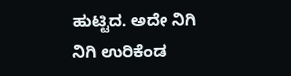ಹುಟ್ಟಿದ. ಅದೇ ನಿಗಿ ನಿಗಿ ಉರಿಕೆಂಡ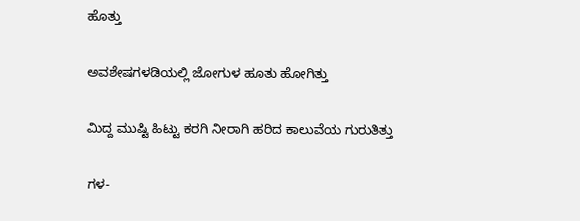ಹೊತ್ತು

ಅವಶೇಷಗಳಡಿಯಲ್ಲಿ ಜೋಗುಳ ಹೂತು ಹೋಗಿತ್ತು

ಮಿದ್ದ ಮುಷ್ಟಿ ಹಿಟ್ಟು ಕರಗಿ ನೀರಾಗಿ ಹರಿದ ಕಾಲುವೆಯ ಗುರುತಿತ್ತು

ಗಳ-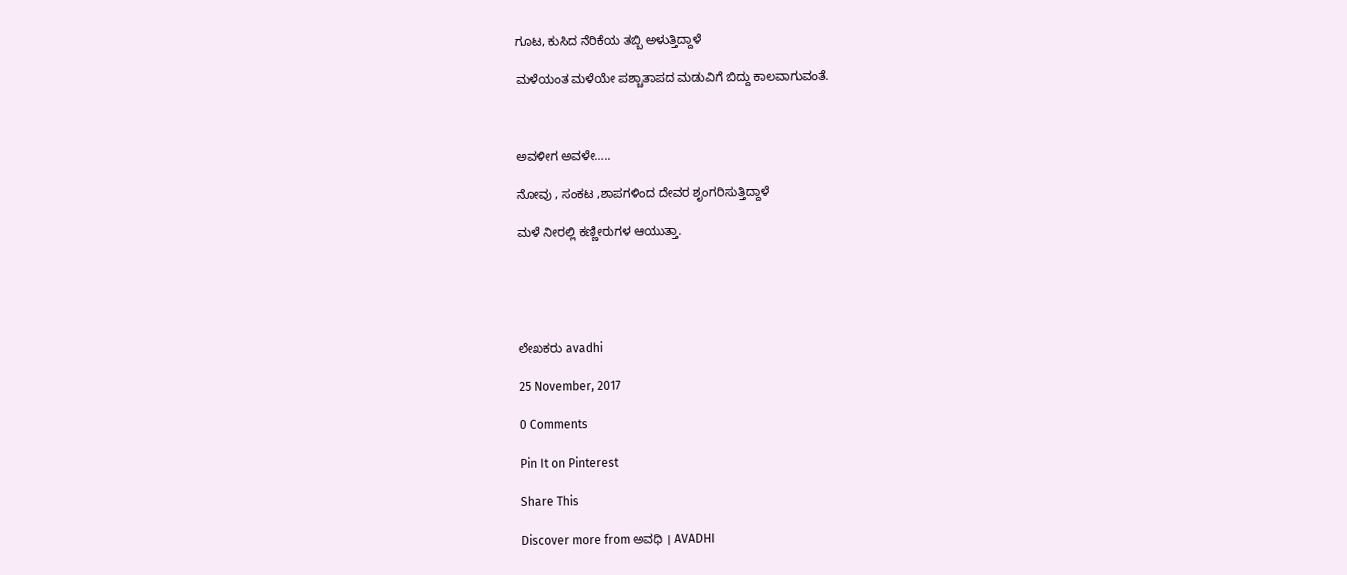ಗೂಟ, ಕುಸಿದ ನೆರಿಕೆಯ ತಬ್ಬಿ ಅಳುತ್ತಿದ್ದಾಳೆ

ಮಳೆಯಂತ ಮಳೆಯೇ ಪಶ್ಚಾತಾಪದ ಮಡುವಿಗೆ ಬಿದ್ದು ಕಾಲವಾಗುವಂತೆ.



ಅವಳೀಗ ಅವಳೇ…..

ನೋವು , ಸಂಕಟ ,ಶಾಪಗಳಿಂದ ದೇವರ ಶೃಂಗರಿಸುತ್ತಿದ್ದಾಳೆ

ಮಳೆ ನೀರಲ್ಲಿ ಕಣ್ಣೀರುಗಳ ಆಯುತ್ತಾ.





ಲೇಖಕರು avadhi

25 November, 2017

0 Comments

Pin It on Pinterest

Share This

Discover more from ಅವಧಿ । AVADHI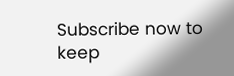Subscribe now to keep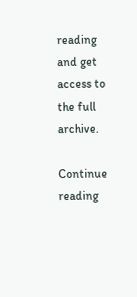reading and get access to the full archive.

Continue reading